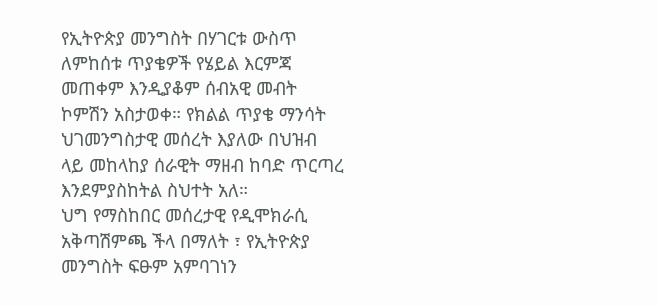የኢትዮጵያ መንግስት በሃገርቱ ውስጥ ለምከሰቱ ጥያቄዎች የሄይል እርምጃ መጠቀም እንዲያቆም ሰብአዊ መብት ኮምሽን አስታወቀ። የክልል ጥያቄ ማንሳት ህገመንግስታዊ መሰረት እያለው በህዝብ ላይ መከላከያ ሰራዊት ማዘብ ከባድ ጥርጣረ እንደምያስከትል ስህተት አለ።
ህግ የማስከበር መሰረታዊ የዲሞክራሲ አቅጣሽምጫ ችላ በማለት ፣ የኢትዮጵያ መንግስት ፍፁም አምባገነን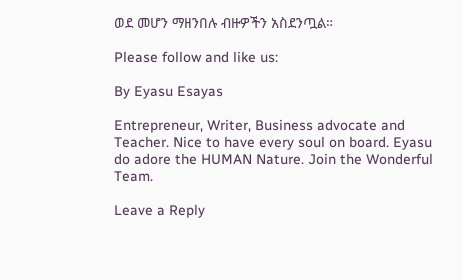ወደ መሆን ማዘንበሉ ብዙዎችን አስደንጧል።

Please follow and like us:

By Eyasu Esayas

Entrepreneur, Writer, Business advocate and Teacher. Nice to have every soul on board. Eyasu do adore the HUMAN Nature. Join the Wonderful Team.

Leave a Reply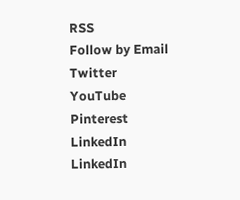RSS
Follow by Email
Twitter
YouTube
Pinterest
LinkedIn
LinkedIn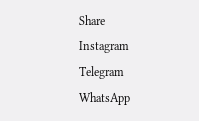Share
Instagram
Telegram
WhatsApp